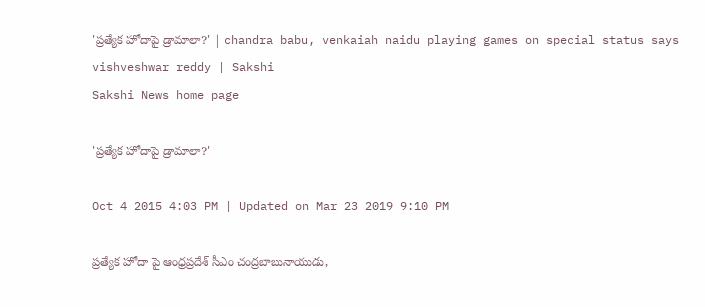'ప్రత్యేక హోదాపై డ్రామాలా?' | chandra babu, venkaiah naidu playing games on special status says vishveshwar reddy | Sakshi
Sakshi News home page

'ప్రత్యేక హోదాపై డ్రామాలా?'

Oct 4 2015 4:03 PM | Updated on Mar 23 2019 9:10 PM

ప్రత్యేక హోదా పై ఆంధ్రప్రదేశ్ సీఎం చంద్రబాబునాయుడు,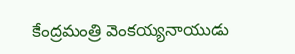కేంద్రమంత్రి వెంకయ్యనాయుడు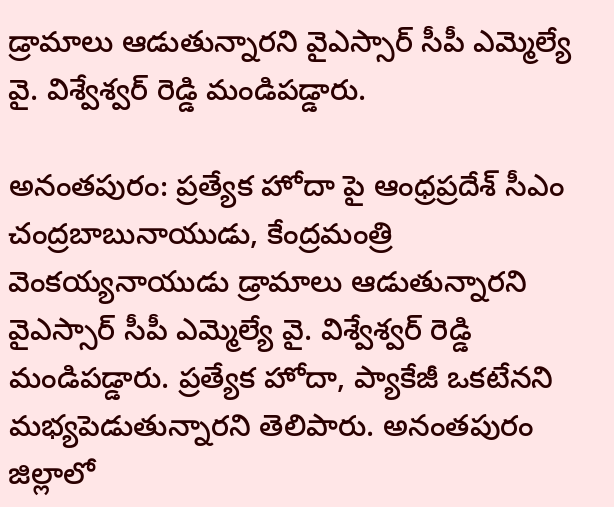డ్రామాలు ఆడుతున్నారని వైఎస్సార్ సీపీ ఎమ్మెల్యే వై. విశ్వేశ్వర్ రెడ్డి మండిపడ్డారు.

అనంతపురం: ప్రత్యేక హోదా పై ఆంధ్రప్రదేశ్ సీఎం చంద్రబాబునాయుడు, కేంద్రమంత్రి వెంకయ్యనాయుడు డ్రామాలు ఆడుతున్నారని వైఎస్సార్ సీపీ ఎమ్మెల్యే వై. విశ్వేశ్వర్ రెడ్డి మండిపడ్డారు. ప్రత్యేక హోదా, ప్యాకేజీ ఒకటేనని మభ్యపెడుతున్నారని తెలిపారు. అనంతపురం జిల్లాలో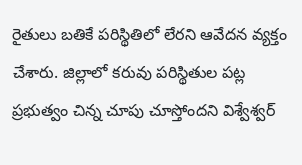రైతులు బతికే పరిస్థితిలో లేరని ఆవేదన వ్యక్తం చేశారు. జిల్లాలో కరువు పరిస్థితుల పట్ల ప్రభుత్వం చిన్న చూపు చూస్తోందని విశ్వేశ్వర్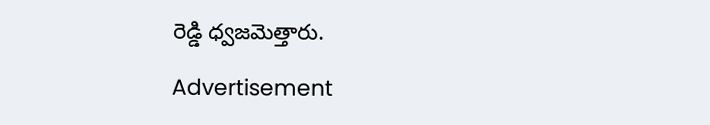రెడ్డి ధ్వజమెత్తారు.

Advertisement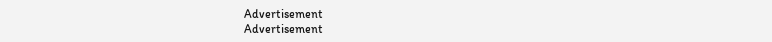Advertisement
Advertisement